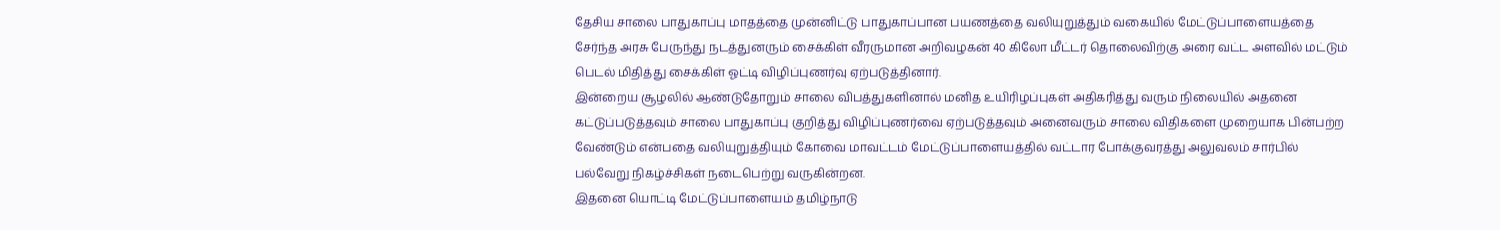தேசிய சாலை பாதுகாப்பு மாதத்தை முன்னிட்டு பாதுகாப்பான பயணத்தை வலியுறுத்தும் வகையில் மேட்டுப்பாளையத்தை சேர்ந்த அரசு பேருந்து நடத்துனரும் சைக்கிள் வீரருமான அறிவழகன் 40 கிலோ மீட்டர் தொலைவிற்கு அரை வட்ட அளவில் மட்டும் பெடல் மிதித்து சைக்கிள் ஓட்டி விழிப்புணர்வு ஏற்படுத்தினார்.
இன்றைய சூழலில் ஆண்டுதோறும் சாலை விபத்துகளினால் மனித உயிரிழப்புகள் அதிகரித்து வரும் நிலையில் அதனை கட்டுப்படுத்தவும் சாலை பாதுகாப்பு குறித்து விழிப்புணர்வை ஏற்படுத்தவும் அனைவரும் சாலை விதிகளை முறையாக பின்பற்ற வேண்டும் என்பதை வலியுறுத்தியும் கோவை மாவட்டம் மேட்டுப்பாளையத்தில் வட்டார போக்குவரத்து அலுவலம் சார்பில் பல்வேறு நிகழ்ச்சிகள் நடைபெற்று வருகின்றன.
இதனை யொட்டி மேட்டுப்பாளையம் தமிழ்நாடு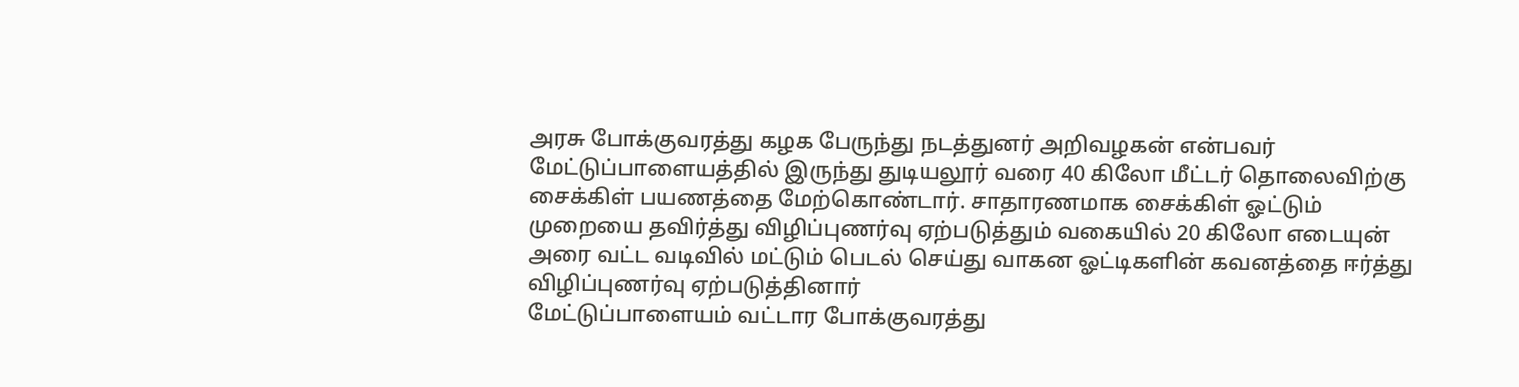அரசு போக்குவரத்து கழக பேருந்து நடத்துனர் அறிவழகன் என்பவர் மேட்டுப்பாளையத்தில் இருந்து துடியலூர் வரை 40 கிலோ மீட்டர் தொலைவிற்கு சைக்கிள் பயணத்தை மேற்கொண்டார். சாதாரணமாக சைக்கிள் ஓட்டும் முறையை தவிர்த்து விழிப்புணர்வு ஏற்படுத்தும் வகையில் 20 கிலோ எடையுன் அரை வட்ட வடிவில் மட்டும் பெடல் செய்து வாகன ஓட்டிகளின் கவனத்தை ஈர்த்து விழிப்புணர்வு ஏற்படுத்தினார்
மேட்டுப்பாளையம் வட்டார போக்குவரத்து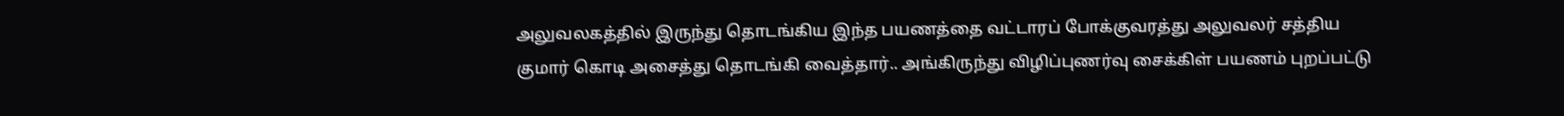அலுவலகத்தில் இருந்து தொடங்கிய இந்த பயணத்தை வட்டாரப் போக்குவரத்து அலுவலர் சத்திய குமார் கொடி அசைத்து தொடங்கி வைத்தார்.. அங்கிருந்து விழிப்புணர்வு சைக்கிள் பயணம் புறப்பட்டு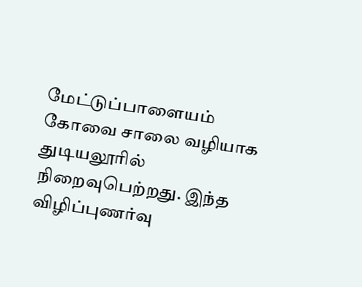மேட்டுப்பாளையம் கோவை சாலை வழியாக துடியலூரில் நிறைவுபெற்றது. இந்த விழிப்புணர்வு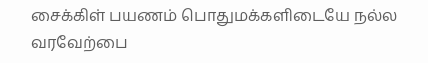சைக்கிள் பயணம் பொதுமக்களிடையே நல்ல வரவேற்பை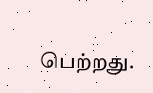பெற்றது.